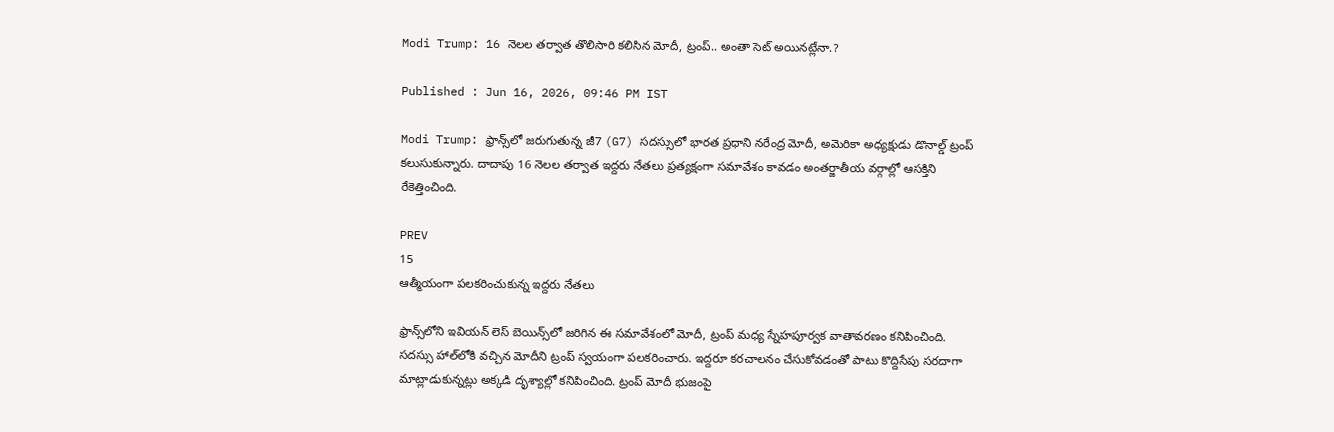Modi Trump: 16 నెల‌ల త‌ర్వాత తొలిసారి క‌లిసిన మోదీ, ట్రంప్‌.. అంతా సెట్ అయిన‌ట్లేనా.?

Published : Jun 16, 2026, 09:46 PM IST

Modi Trump: ఫ్రాన్స్‌లో జరుగుతున్న జీ7 (G7) సదస్సులో భారత ప్రధాని న‌రేంద్ర మోదీ, అమెరికా అధ్యక్షుడు డొనాల్డ్ ట్రంప్‌ కలుసుకున్నారు. దాదాపు 16 నెలల తర్వాత ఇద్దరు నేతలు ప్రత్యక్షంగా సమావేశం కావడం అంతర్జాతీయ వర్గాల్లో ఆసక్తిని రేకెత్తించింది.

PREV
15
ఆత్మీయంగా పలకరించుకున్న ఇద్దరు నేతలు

ఫ్రాన్స్‌లోని ఇవియ‌న్ లెస్ బెయిన్స్‌లో జరిగిన ఈ సమావేశంలో మోదీ, ట్రంప్ మధ్య స్నేహపూర్వక వాతావరణం కనిపించింది. సదస్సు హాల్‌లోకి వచ్చిన మోదీని ట్రంప్ స్వయంగా పలకరించారు. ఇద్దరూ కరచాలనం చేసుకోవడంతో పాటు కొద్దిసేపు సరదాగా మాట్లాడుకున్నట్లు అక్కడి దృశ్యాల్లో క‌నిపించింది. ట్రంప్ మోదీ భుజంపై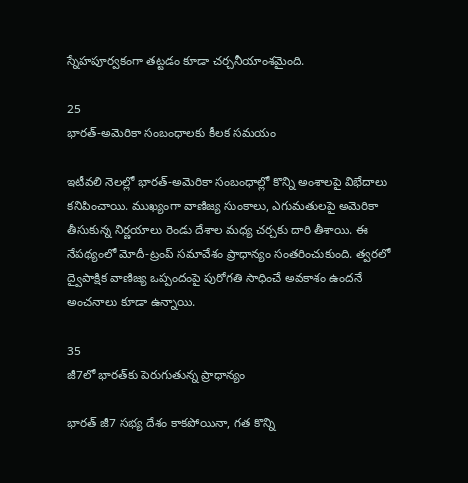స్నేహపూర్వకంగా తట్టడం కూడా చర్చనీయాంశమైంది.

25
భారత్-అమెరికా సంబంధాలకు కీలక సమయం

ఇటీవలి నెలల్లో భారత్-అమెరికా సంబంధాల్లో కొన్ని అంశాలపై విభేదాలు కనిపించాయి. ముఖ్యంగా వాణిజ్య సుంకాలు, ఎగుమతులపై అమెరికా తీసుకున్న నిర్ణయాలు రెండు దేశాల మధ్య చర్చకు దారి తీశాయి. ఈ నేపథ్యంలో మోదీ-ట్రంప్ సమావేశం ప్రాధాన్యం సంతరించుకుంది. త్వరలో ద్వైపాక్షిక వాణిజ్య ఒప్పందంపై పురోగతి సాధించే అవకాశం ఉందనే అంచనాలు కూడా ఉన్నాయి.

35
జీ7లో భారత్‌కు పెరుగుతున్న ప్రాధాన్యం

భారత్ జీ7 సభ్య దేశం కాకపోయినా, గత కొన్ని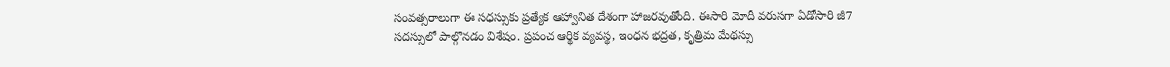సంవత్సరాలుగా ఈ సధస్సుకు ప్రత్యేక ఆహ్వానిత దేశంగా హాజరవుతోంది. ఈసారి మోదీ వరుసగా ఏడోసారి జీ7 సదస్సులో పాల్గొనడం విశేషం. ప్రపంచ ఆర్థిక వ్యవస్థ, ఇంధన భద్రత, కృత్రిమ మేథస్సు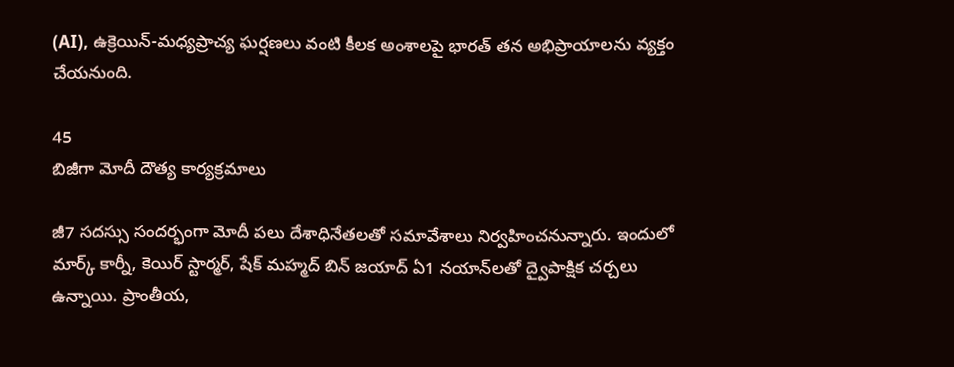(AI), ఉక్రెయిన్-మధ్యప్రాచ్య ఘర్షణలు వంటి కీలక అంశాలపై భారత్ తన అభిప్రాయాలను వ్యక్తం చేయనుంది.

45
బిజీగా మోదీ దౌత్య కార్యక్రమాలు

జీ7 సదస్సు సందర్భంగా మోదీ పలు దేశాధినేతలతో సమావేశాలు నిర్వహించనున్నారు. ఇందులో మార్క్ కార్నీ, కెయిర్ స్టార్మ‌ర్‌, షేక్ మ‌హ్మ‌ద్ బిన్ జ‌యాద్ ఏ1 న‌యాన్‌ల‌తో ద్వైపాక్షిక చర్చలు ఉన్నాయి. ప్రాంతీయ,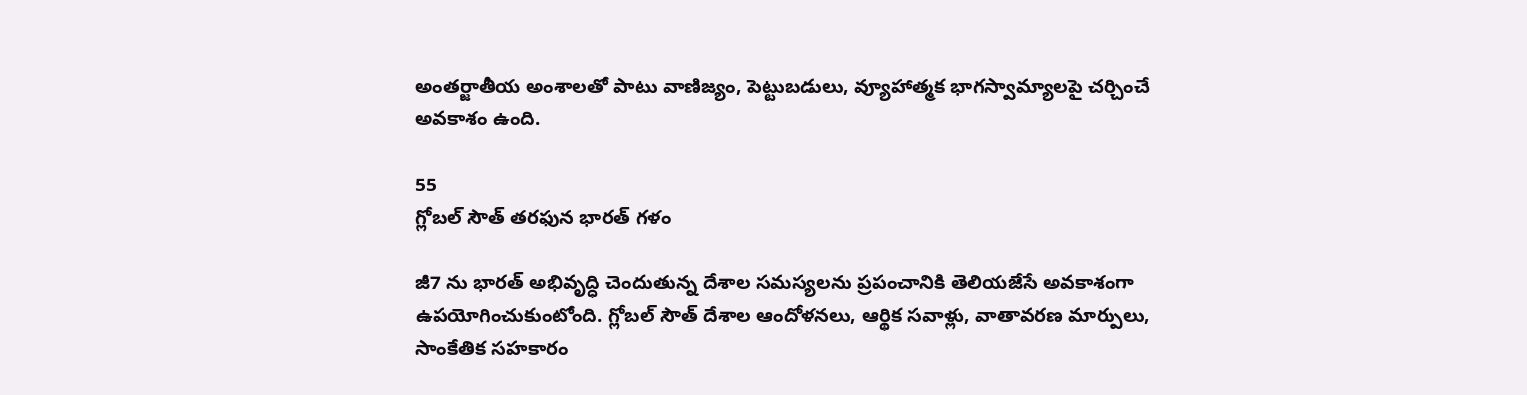అంతర్జాతీయ అంశాలతో పాటు వాణిజ్యం, పెట్టుబడులు, వ్యూహాత్మక భాగస్వామ్యాలపై చర్చించే అవకాశం ఉంది.

55
గ్లోబల్ సౌత్ తరఫున భారత్ గళం

జీ7 ను భారత్ అభివృద్ధి చెందుతున్న దేశాల సమస్యలను ప్రపంచానికి తెలియజేసే అవకాశంగా ఉపయోగించుకుంటోంది. గ్లోబల్ సౌత్ దేశాల ఆందోళనలు, ఆర్థిక సవాళ్లు, వాతావరణ మార్పులు, సాంకేతిక సహకారం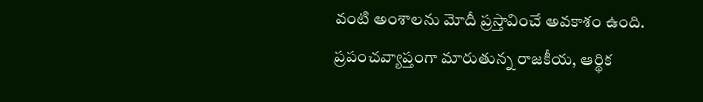వంటి అంశాలను మోదీ ప్రస్తావించే అవకాశం ఉంది. ప్రపంచవ్యాప్తంగా మారుతున్న రాజకీయ, ఆర్థిక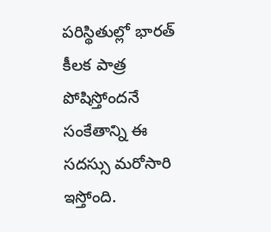పరిస్థితుల్లో భారత్ కీలక పాత్ర పోషిస్తోందనే సంకేతాన్ని ఈ సదస్సు మరోసారి ఇస్తోంది.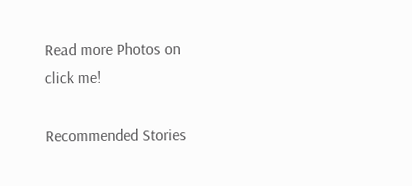Read more Photos on
click me!

Recommended Stories